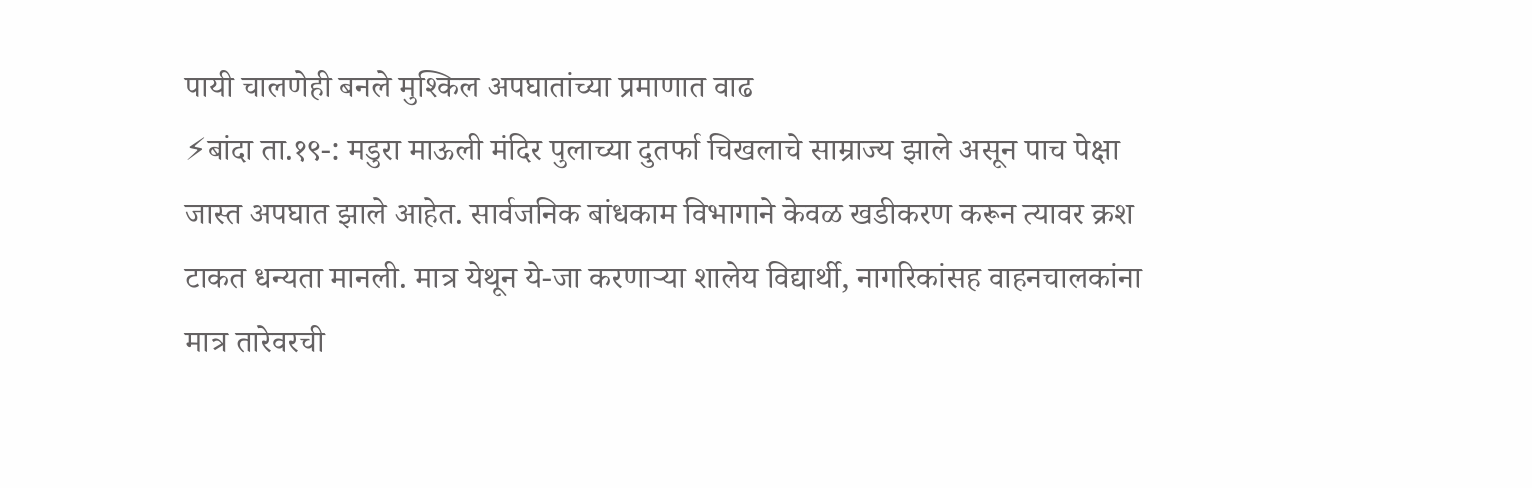पायी चालणेही बनले मुश्किल अपघातांच्या प्रमाणात वाढ
⚡बांदा ता.१९-: मडुरा माऊली मंदिर पुलाच्या दुतर्फा चिखलाचे साम्राज्य झाले असून पाच पेक्षा जास्त अपघात झाले आहेत. सार्वजनिक बांधकाम विभागाने केवळ खडीकरण करून त्यावर क्रश टाकत धन्यता मानली. मात्र येथून ये-जा करणाऱ्या शालेय विद्यार्थी, नागरिकांसह वाहनचालकांना मात्र तारेवरची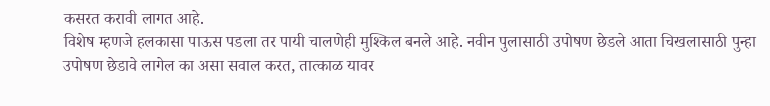कसरत करावी लागत आहे.
विशेष म्हणजे हलकासा पाऊस पडला तर पायी चालणेही मुश्किल बनले आहे. नवीन पुलासाठी उपोषण छेडले आता चिखलासाठी पुन्हा उपोषण छेडावे लागेल का असा सवाल करत, तात्काळ यावर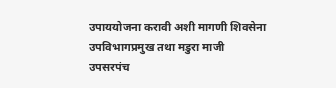उपाययोजना करावी अशी मागणी शिवसेना उपविभागप्रमुख तथा मडुरा माजी उपसरपंच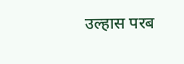उल्हास परब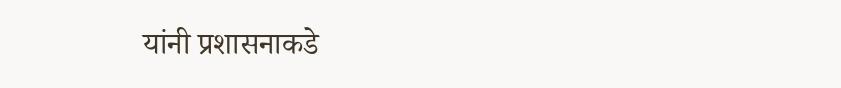यांनी प्रशासनाकडे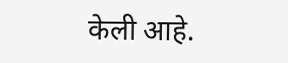केली आहे.